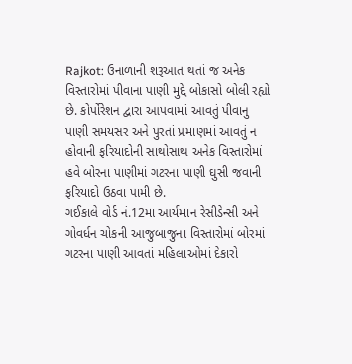Rajkot: ઉનાળાની શરૂઆત થતાં જ અનેક વિસ્તારોમાં પીવાના પાણી મુદ્દે બોકાસો બોલી રહ્યો છે. કોર્પોરેશન દ્વારા આપવામાં આવતું પીવાનુ પાણી સમયસર અને પુરતાં પ્રમાણમાં આવતું ન હોવાની ફરિયાદોની સાથોસાથ અનેક વિસ્તારોમાં હવે બોરના પાણીમાં ગટરના પાણી ઘુસી જવાની ફરિયાદો ઉઠવા પામી છે.
ગઈકાલે વોર્ડ નં.12મા આર્યમાન રેસીડેન્સી અને ગોવર્ધન ચોકની આજુબાજુના વિસ્તારોમાં બોરમાં ગટરના પાણી આવતાં મહિલાઓમાં દેકારો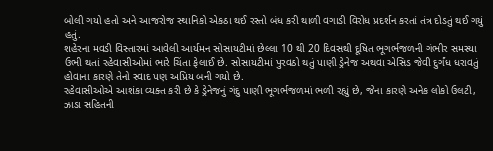બોલી ગયો હતો અને આજરોજ સ્થાનિકો એકઠા થઈ રસ્તો બંધ કરી થાળી વગાડી વિરોધ પ્રદર્શન કરતાં તંત્ર દોડતું થઈ ગયું હતું.
શહેરના મવડી વિસ્તારમાં આવેલી આર્યમન સોસાયટીમાં છેલ્લા 10 થી 20 દિવસથી દૂષિત ભૂગર્ભજળની ગંભીર સમસ્યા ઉભી થતાં રહેવાસીઓમાં ભારે ચિંતા ફેલાઈ છે. સોસાયટીમાં પુરવઠો થતું પાણી ડ્રેનેજ અથવા એસિડ જેવી દુર્ગંધ ધરાવતું હોવાના કારણે તેનો સ્વાદ પણ અપ્રિય બની ગયો છે.
રહેવાસીઓએ આશંકા વ્યક્ત કરી છે કે ડ્રેનેજનું ગંદુ પાણી ભૂગર્ભજળમાં ભળી રહ્યું છે, જેના કારણે અનેક લોકો ઉલટી, ઝાડા સહિતની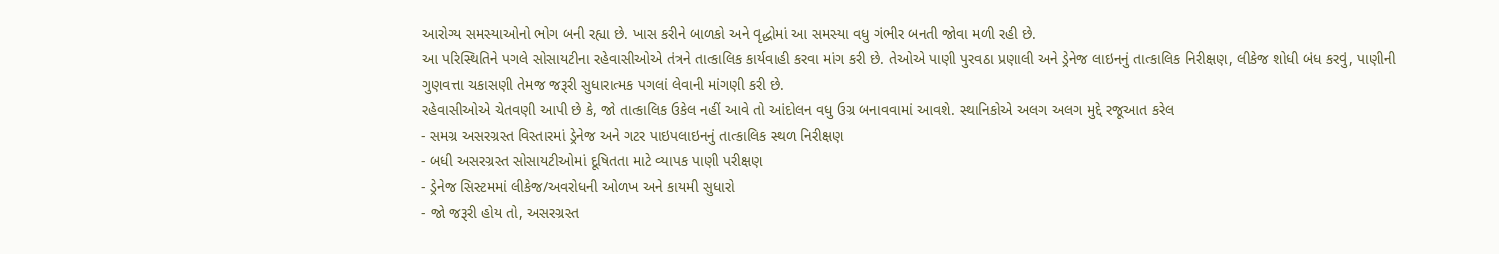આરોગ્ય સમસ્યાઓનો ભોગ બની રહ્યા છે. ખાસ કરીને બાળકો અને વૃદ્ધોમાં આ સમસ્યા વધુ ગંભીર બનતી જોવા મળી રહી છે.
આ પરિસ્થિતિને પગલે સોસાયટીના રહેવાસીઓએ તંત્રને તાત્કાલિક કાર્યવાહી કરવા માંગ કરી છે. તેઓએ પાણી પુરવઠા પ્રણાલી અને ડ્રેનેજ લાઇનનું તાત્કાલિક નિરીક્ષણ, લીકેજ શોધી બંધ કરવું, પાણીની ગુણવત્તા ચકાસણી તેમજ જરૂરી સુધારાત્મક પગલાં લેવાની માંગણી કરી છે.
રહેવાસીઓએ ચેતવણી આપી છે કે, જો તાત્કાલિક ઉકેલ નહીં આવે તો આંદોલન વધુ ઉગ્ર બનાવવામાં આવશે. સ્થાનિકોએ અલગ અલગ મુદ્દે રજૂઆત કરેલ
- સમગ્ર અસરગ્રસ્ત વિસ્તારમાં ડ્રેનેજ અને ગટર પાઇપલાઇનનું તાત્કાલિક સ્થળ નિરીક્ષણ
- બધી અસરગ્રસ્ત સોસાયટીઓમાં દૂષિતતા માટે વ્યાપક પાણી પરીક્ષણ
- ડ્રેનેજ સિસ્ટમમાં લીકેજ/અવરોધની ઓળખ અને કાયમી સુધારો
- જો જરૂરી હોય તો, અસરગ્રસ્ત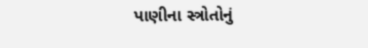પાણીના સ્ત્રોતોનું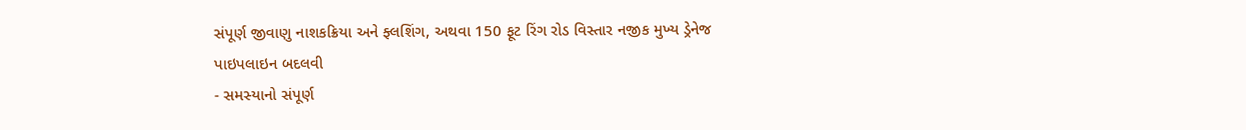સંપૂર્ણ જીવાણુ નાશકક્રિયા અને ફ્લશિંગ, અથવા 150 ફૂટ રિંગ રોડ વિસ્તાર નજીક મુખ્ય ડ્રેનેજ પાઇપલાઇન બદલવી
- સમસ્યાનો સંપૂર્ણ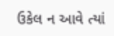ઉકેલ ન આવે ત્યાં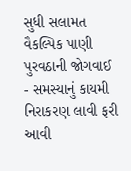સુધી સલામત વૈકલ્પિક પાણી પુરવઠાની જોગવાઈ
- સમસ્યાનું કાયમી નિરાકરણ લાવી ફરી આવી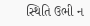સ્થિતિ ઉભી ન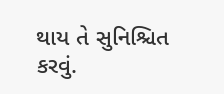થાય તે સુનિશ્ચિત કરવું.